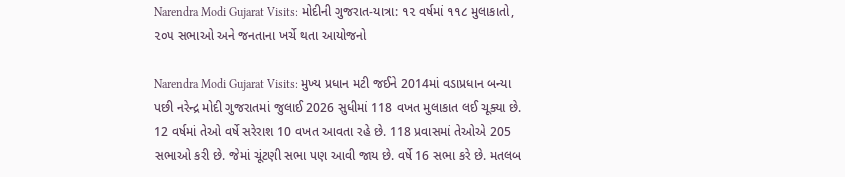Narendra Modi Gujarat Visits: મોદીની ગુજરાત-યાત્રા: ૧૨ વર્ષમાં ૧૧૮ મુલાકાતો, ૨૦૫ સભાઓ અને જનતાના ખર્ચે થતા આયોજનો

Narendra Modi Gujarat Visits: મુખ્ય પ્રધાન મટી જઈને 2014માં વડાપ્રધાન બન્યા પછી નરેન્દ્ર મોદી ગુજરાતમાં જુલાઈ 2026 સુધીમાં 118 વખત મુલાકાત લઈ ચૂક્યા છે. 12 વર્ષમાં તેઓ વર્ષે સરેરાશ 10 વખત આવતા રહે છે. 118 પ્રવાસમાં તેઓએ 205 સભાઓ કરી છે. જેમાં ચૂંટણી સભા પણ આવી જાય છે. વર્ષે 16 સભા કરે છે. મતલબ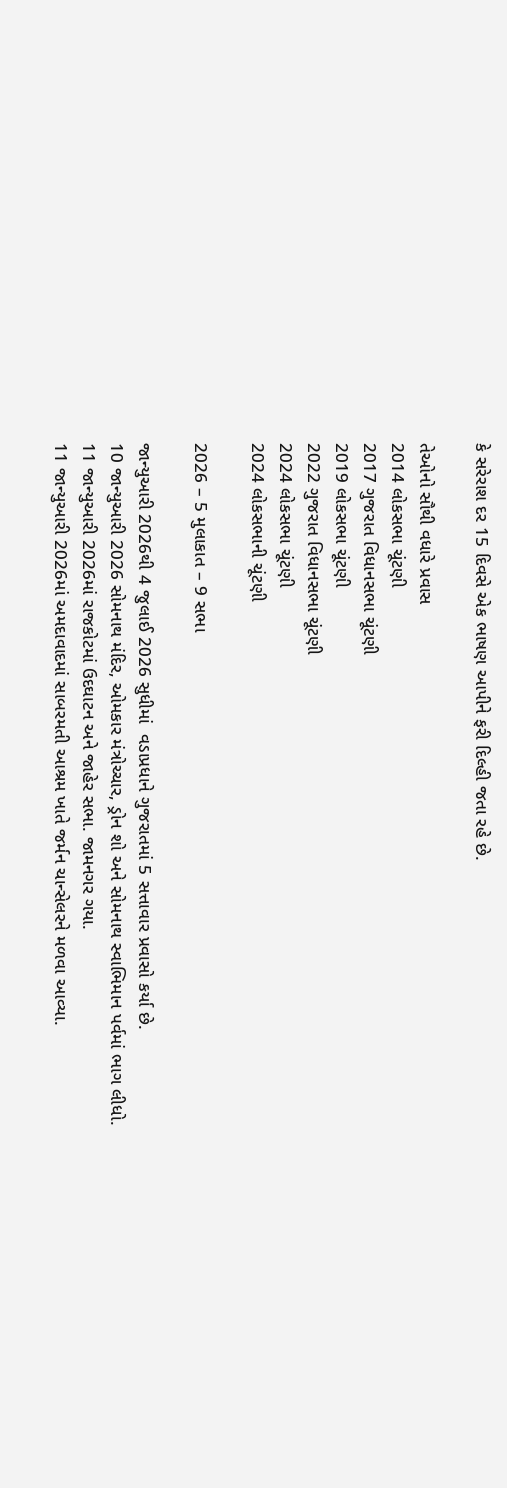કે સરેરાશ દર 15 દિવસે એક ભાષણ આપીને ફરી દિલ્હી જતા રહે છે.

તેઓનો સૌથી વધારે પ્રવાસ
2014 લોકસભા ચૂંટણી
2017 ગુજરાત વિધાનસભા ચૂંટણી
2019 લોકસભા ચૂંટણી
2022 ગુજરાત વિધાનસભા ચૂંટણી
2024 લોકસભા ચૂંટણી
2024 લોકસભાની ચૂંટણી

2026 – 5 મુલાકાત – 9 સભા

જાન્યુઆરી 2026થી 4 જુલાઈ 2026 સુધીમાં  વડાપ્રધાને ગુજરાતમાં 5 સત્તાવાર પ્રવાસો કર્યા છે.
10 જાન્યુઆરી 2026 સોમનાથ મંદિર, ઓમકાર મંત્રોચ્ચાર, ડ્રોન શો અને સોમનાથ સ્વાભિમાન પર્વમાં ભાગ લીધો.
11 જાન્યુઆરી 2026માં રાજકોટમાં ઉદઘાટન અને જાહેર સભા. જામનગર ગયા.
11 જાન્યુઆરી 2026માં અમદાવાદમાં સાબરમતી આશ્રમ ખાતે જર્મન ચાન્સેલરને મળવા આવ્યા.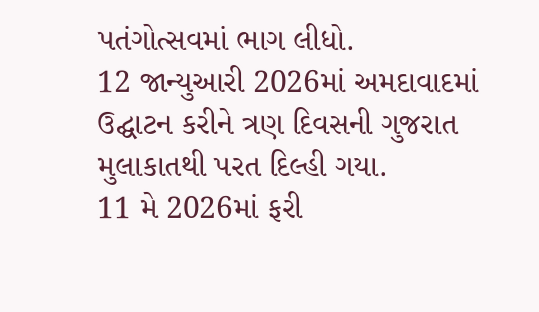પતંગોત્સવમાં ભાગ લીધો.
12 જાન્યુઆરી 2026માં અમદાવાદમાં ઉદ્ઘાટન કરીને ત્રણ દિવસની ગુજરાત મુલાકાતથી પરત દિલ્હી ગયા.
11 મે 2026માં ફરી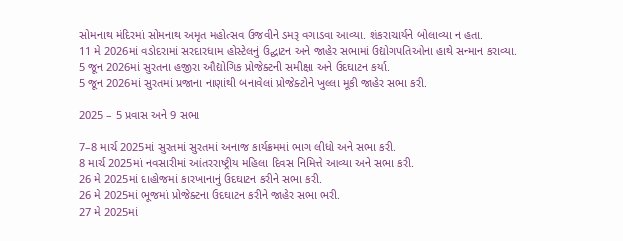સોમનાથ મંદિરમાં સોમનાથ અમૃત મહોત્સવ ઉજવીને ડમરૂ વગાડવા આવ્યા. શંકરાચાર્યને બોલાવ્યા ન હતા.
11 મે 2026માં વડોદરામાં સરદારધામ હોસ્ટેલનું ઉદ્ઘાટન અને જાહેર સભામાં ઉદ્યોગપતિઓના હાથે સન્માન કરાવ્યા.
5 જૂન 2026માં સુરતના હજીરા ઔદ્યોગિક પ્રોજેક્ટની સમીક્ષા અને ઉદઘાટન કર્યા.
5 જૂન 2026માં સુરતમાં પ્રજાના નાણાંથી બનાવેલાં પ્રોજેક્ટોને ખુલ્લા મૂકી જાહેર સભા કરી.

2025 – 5 પ્રવાસ અને 9 સભા

7–8 માર્ચ 2025માં સુરતમાં સુરતમાં અનાજ કાર્યક્રમમાં ભાગ લીધો અને સભા કરી.
8 માર્ચ 2025માં નવસારીમાં આંતરરાષ્ટ્રીય મહિલા દિવસ નિમિત્તે આવ્યા અને સભા કરી.
26 મે 2025માં દાહોજમાં કારખાનાનું ઉદઘાટન કરીને સભા કરી.
26 મે 2025માં ભૂજમાં પ્રોજેક્ટના ઉદઘાટન કરીને જાહેર સભા ભરી.
27 મે 2025માં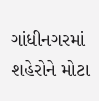ગાંધીનગરમાં શહેરોને મોટા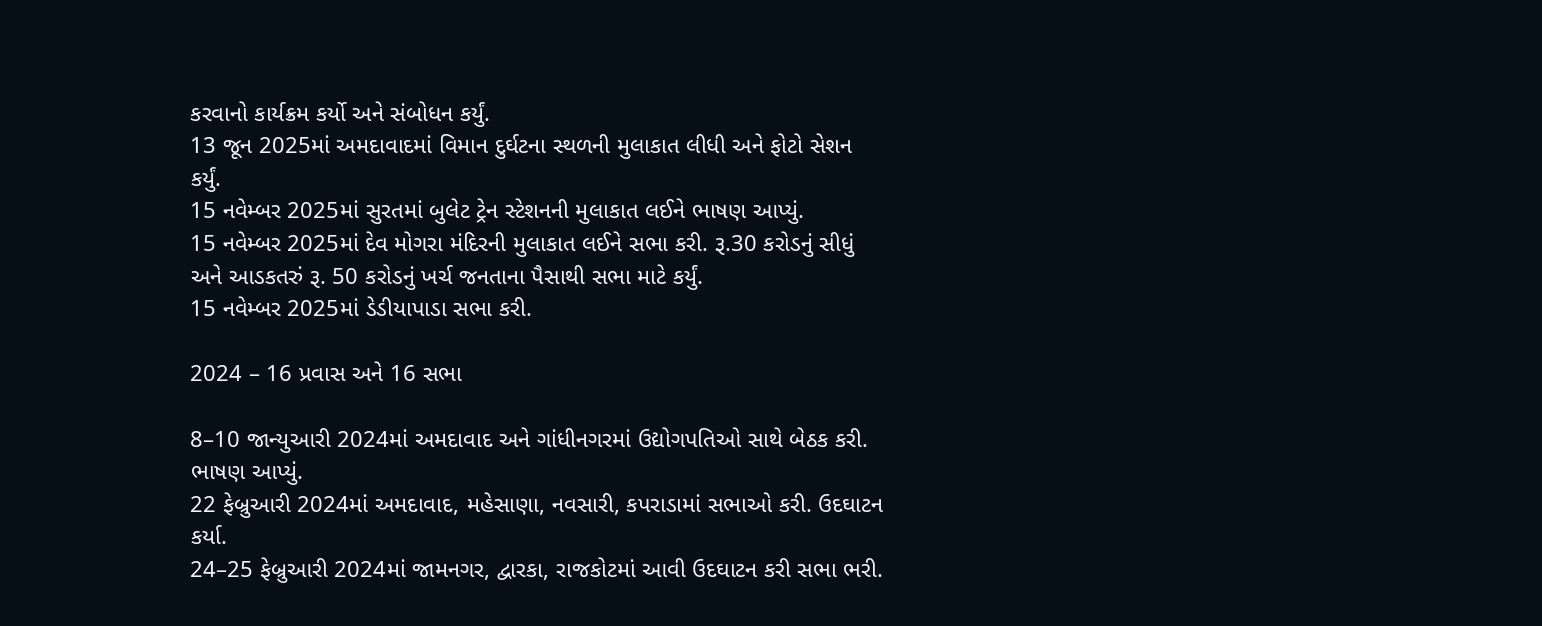કરવાનો કાર્યક્રમ કર્યો અને સંબોધન કર્યું.
13 જૂન 2025માં અમદાવાદમાં વિમાન દુર્ઘટના સ્થળની મુલાકાત લીધી અને ફોટો સેશન કર્યું.
15 નવેમ્બર 2025માં સુરતમાં બુલેટ ટ્રેન સ્ટેશનની મુલાકાત લઈને ભાષણ આપ્યું.
15 નવેમ્બર 2025માં દેવ મોગરા મંદિરની મુલાકાત લઈને સભા કરી. રૂ.30 કરોડનું સીધું અને આડકતરું રૂ. 50 કરોડનું ખર્ચ જનતાના પૈસાથી સભા માટે કર્યું.
15 નવેમ્બર 2025માં ડેડીયાપાડા સભા કરી.

2024 – 16 પ્રવાસ અને 16 સભા

8–10 જાન્યુઆરી 2024માં અમદાવાદ અને ગાંધીનગરમાં ઉદ્યોગપતિઓ સાથે બેઠક કરી. ભાષણ આપ્યું.
22 ફેબ્રુઆરી 2024માં અમદાવાદ, મહેસાણા, નવસારી, કપરાડામાં સભાઓ કરી. ઉદઘાટન કર્યા.
24–25 ફેબ્રુઆરી 2024માં જામનગર, દ્વારકા, રાજકોટમાં આવી ઉદઘાટન કરી સભા ભરી.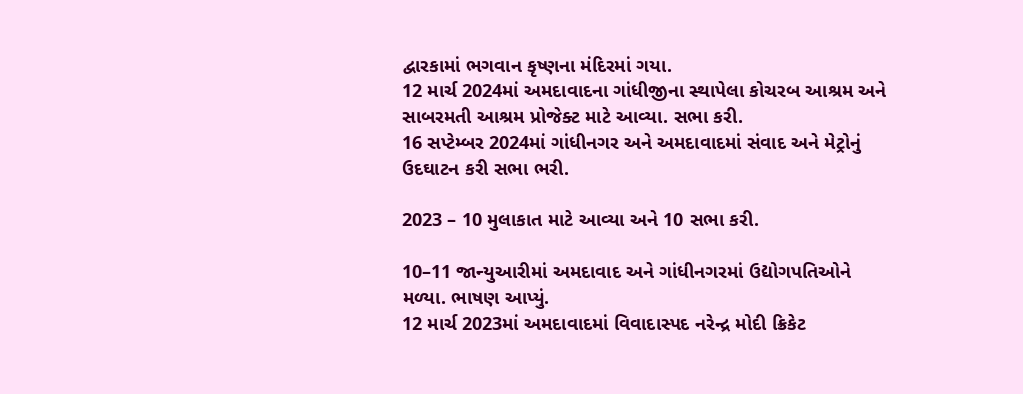દ્વારકામાં ભગવાન કૃષ્ણના મંદિરમાં ગયા.
12 માર્ચ 2024માં અમદાવાદના ગાંધીજીના સ્થાપેલા કોચરબ આશ્રમ અને સાબરમતી આશ્રમ પ્રોજેક્ટ માટે આવ્યા. સભા કરી.
16 સપ્ટેમ્બર 2024માં ગાંધીનગર અને અમદાવાદમાં સંવાદ અને મેટ્રોનું ઉદઘાટન કરી સભા ભરી.

2023 – 10 મુલાકાત માટે આવ્યા અને 10 સભા કરી.

10–11 જાન્યુઆરીમાં અમદાવાદ અને ગાંધીનગરમાં ઉદ્યોગપતિઓને મળ્યા. ભાષણ આપ્યું.
12 માર્ચ 2023માં અમદાવાદમાં વિવાદાસ્પદ નરેન્દ્ર મોદી ક્રિકેટ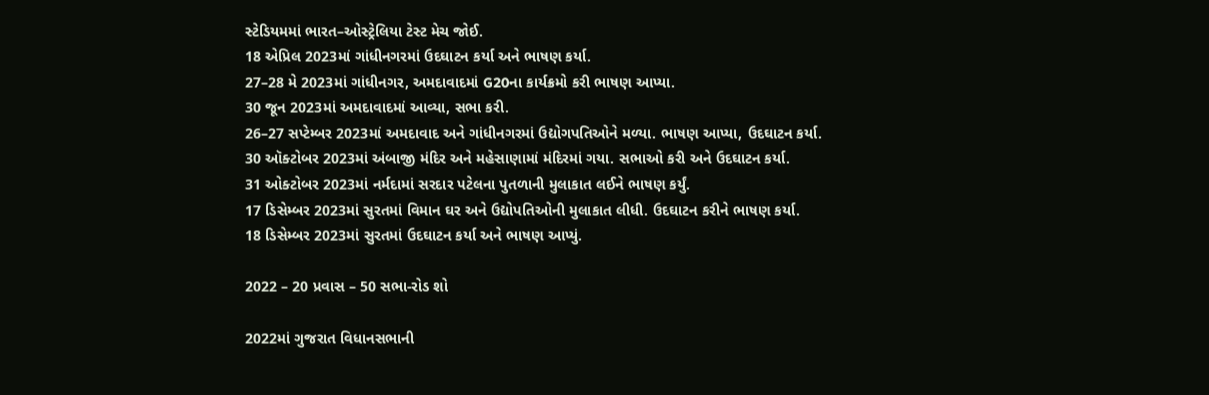સ્ટેડિયમમાં ભારત–ઓસ્ટ્રેલિયા ટેસ્ટ મેચ જોઈ.
18 એપ્રિલ 2023માં ગાંધીનગરમાં ઉદઘાટન કર્યા અને ભાષણ કર્યા.
27–28 મે 2023માં ગાંધીનગર, અમદાવાદમાં G20ના કાર્યક્રમો કરી ભાષણ આપ્યા.
30 જૂન 2023માં અમદાવાદમાં આવ્યા, સભા કરી.
26–27 સપ્ટેમ્બર 2023માં અમદાવાદ અને ગાંધીનગરમાં ઉદ્યોગપતિઓને મળ્યા. ભાષણ આપ્યા, ઉદઘાટન કર્યા.
30 ઑક્ટોબર 2023માં અંબાજી મંદિર અને મહેસાણામાં મંદિરમાં ગયા. સભાઓ કરી અને ઉદઘાટન કર્યા.
31 ઓક્ટોબર 2023માં નર્મદામાં સરદાર પટેલના પુતળાની મુલાકાત લઈને ભાષણ કર્યું.
17 ડિસેમ્બર 2023માં સુરતમાં વિમાન ઘર અને ઉદ્યોપતિઓની મુલાકાત લીધી. ઉદઘાટન કરીને ભાષણ કર્યા.
18 ડિસેમ્બર 2023માં સુરતમાં ઉદઘાટન કર્યા અને ભાષણ આપ્યું.

2022 – 20 પ્રવાસ – 50 સભા-રોડ શો

2022માં ગુજરાત વિધાનસભાની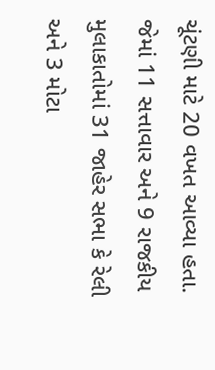ચૂંટણી માટે 20 વખત આવ્યા હતા. જેમાં 11 સત્તાવાર અને 9 રાજકીય મુલાકાતોમાં 31 જાહેર સભા કે રેલી અને 3 મોટા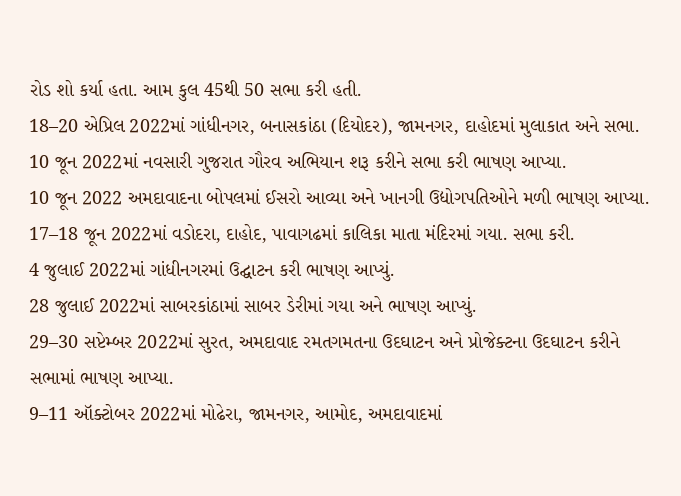રોડ શો કર્યા હતા. આમ કુલ 45થી 50 સભા કરી હતી.
18–20 એપ્રિલ 2022માં ગાંધીનગર, બનાસકાંઠા (દિયોદર), જામનગર, દાહોદમાં મુલાકાત અને સભા.
10 જૂન 2022માં નવસારી ગુજરાત ગૌરવ અભિયાન શરૂ કરીને સભા કરી ભાષણ આપ્યા.
10 જૂન 2022 અમદાવાદના બોપલમાં ઈસરો આવ્યા અને ખાનગી ઉદ્યોગપતિઓને મળી ભાષણ આપ્યા.
17–18 જૂન 2022માં વડોદરા, દાહોદ, પાવાગઢમાં કાલિકા માતા મંદિરમાં ગયા. સભા કરી.
4 જુલાઈ 2022માં ગાંધીનગરમાં ઉદ્ઘાટન કરી ભાષણ આપ્યું.
28 જુલાઈ 2022માં સાબરકાંઠામાં સાબર ડેરીમાં ગયા અને ભાષણ આપ્યું.
29–30 સપ્ટેમ્બર 2022માં સુરત, અમદાવાદ રમતગમતના ઉદઘાટન અને પ્રોજેક્ટના ઉદઘાટન કરીને સભામાં ભાષણ આપ્યા.
9–11 ઑક્ટોબર 2022માં મોઢેરા, જામનગર, આમોદ, અમદાવાદમાં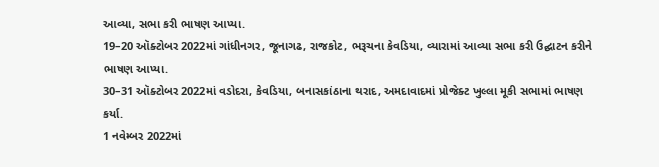આવ્યા, સભા કરી ભાષણ આપ્યા.
19–20 ઑક્ટોબર 2022માં ગાંધીનગર, જૂનાગઢ, રાજકોટ, ભરૂચના કેવડિયા, વ્યારામાં આવ્યા સભા કરી ઉદ્ઘાટન કરીને ભાષણ આપ્યા.
30–31 ઑક્ટોબર 2022માં વડોદરા, કેવડિયા, બનાસકાંઠાના થરાદ, અમદાવાદમાં પ્રોજેક્ટ ખુલ્લા મૂકી સભામાં ભાષણ કર્યા.
1 નવેમ્બર 2022માં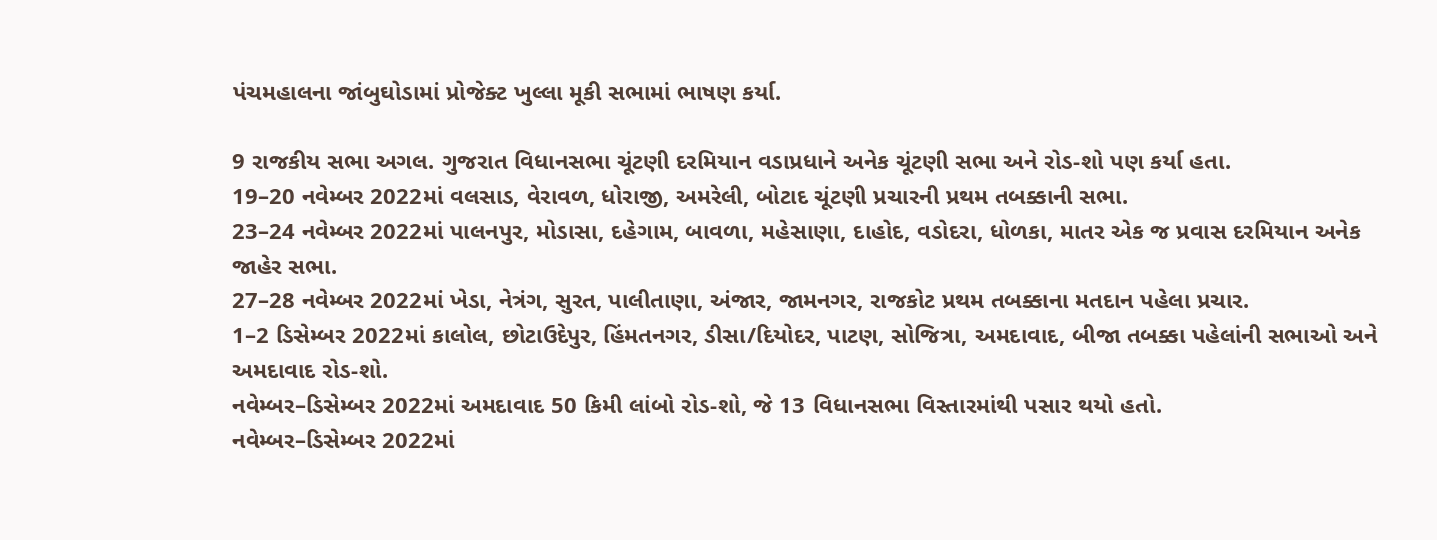પંચમહાલના જાંબુઘોડામાં પ્રોજેક્ટ ખુલ્લા મૂકી સભામાં ભાષણ કર્યા.

9 રાજકીય સભા અગલ. ગુજરાત વિધાનસભા ચૂંટણી દરમિયાન વડાપ્રધાને અનેક ચૂંટણી સભા અને રોડ-શો પણ કર્યા હતા.
19–20 નવેમ્બર 2022માં વલસાડ, વેરાવળ, ધોરાજી, અમરેલી, બોટાદ ચૂંટણી પ્રચારની પ્રથમ તબક્કાની સભા.
23–24 નવેમ્બર 2022માં પાલનપુર, મોડાસા, દહેગામ, બાવળા, મહેસાણા, દાહોદ, વડોદરા, ધોળકા, માતર એક જ પ્રવાસ દરમિયાન અનેક જાહેર સભા.
27–28 નવેમ્બર 2022માં ખેડા, નેત્રંગ, સુરત, પાલીતાણા, અંજાર, જામનગર, રાજકોટ પ્રથમ તબક્કાના મતદાન પહેલા પ્રચાર.
1–2 ડિસેમ્બર 2022માં કાલોલ, છોટાઉદેપુર, હિંમતનગર, ડીસા/દિયોદર, પાટણ, સોજિત્રા, અમદાવાદ, બીજા તબક્કા પહેલાંની સભાઓ અને અમદાવાદ રોડ-શો.
નવેમ્બર–ડિસેમ્બર 2022માં અમદાવાદ 50 કિમી લાંબો રોડ-શો, જે 13 વિધાનસભા વિસ્તારમાંથી પસાર થયો હતો.
નવેમ્બર–ડિસેમ્બર 2022માં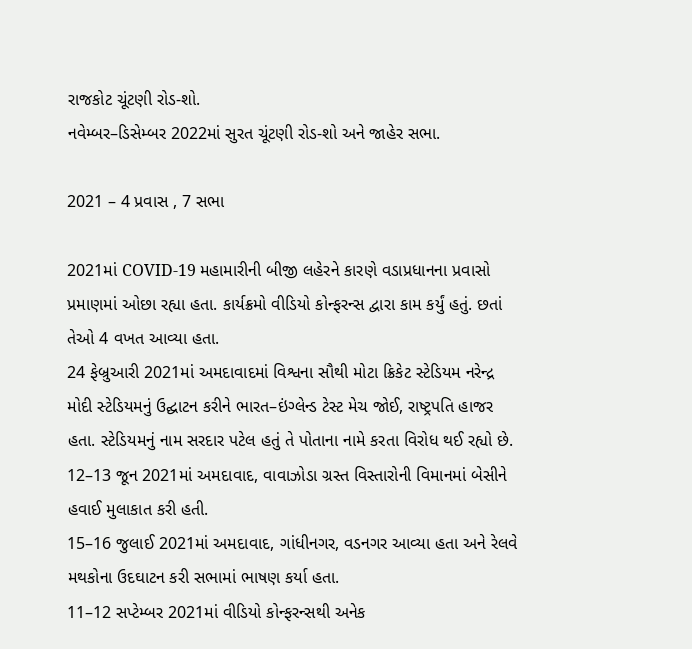રાજકોટ ચૂંટણી રોડ-શો.
નવેમ્બર–ડિસેમ્બર 2022માં સુરત ચૂંટણી રોડ-શો અને જાહેર સભા.

2021 – 4 પ્રવાસ , 7 સભા

2021માં COVID-19 મહામારીની બીજી લહેરને કારણે વડાપ્રધાનના પ્રવાસો પ્રમાણમાં ઓછા રહ્યા હતા. કાર્યક્રમો વીડિયો કોન્ફરન્સ દ્વારા કામ કર્યું હતું. છતાં તેઓ 4 વખત આવ્યા હતા.
24 ફેબ્રુઆરી 2021માં અમદાવાદમાં વિશ્વના સૌથી મોટા ક્રિકેટ સ્ટેડિયમ નરેન્દ્ર મોદી સ્ટેડિયમનું ઉદ્ઘાટન કરીને ભારત–ઇંગ્લેન્ડ ટેસ્ટ મેચ જોઈ, રાષ્ટ્રપતિ હાજર હતા. સ્ટેડિયમનું નામ સરદાર પટેલ હતું તે પોતાના નામે કરતા વિરોધ થઈ રહ્યો છે.
12–13 જૂન 2021માં અમદાવાદ, વાવાઝોડા ગ્રસ્ત વિસ્તારોની વિમાનમાં બેસીને હવાઈ મુલાકાત કરી હતી.
15–16 જુલાઈ 2021માં અમદાવાદ, ગાંધીનગર, વડનગર આવ્યા હતા અને રેલવે મથકોના ઉદઘાટન કરી સભામાં ભાષણ કર્યા હતા.
11–12 સપ્ટેમ્બર 2021માં વીડિયો કોન્ફરન્સથી અનેક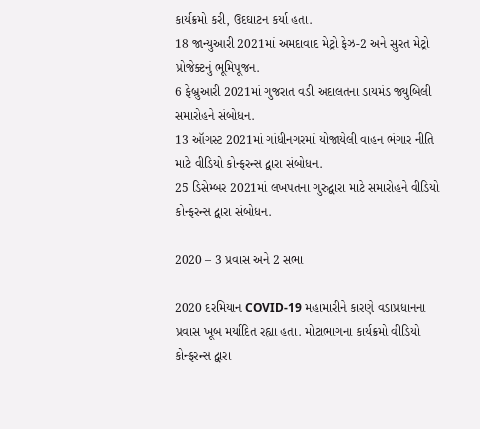કાર્યક્રમો કરી, ઉદઘાટન કર્યા હતા.
18 જાન્યુઆરી 2021માં અમદાવાદ મેટ્રો ફેઝ-2 અને સુરત મેટ્રો પ્રોજેક્ટનું ભૂમિપૂજન.
6 ફેબ્રુઆરી 2021માં ગુજરાત વડી અદાલતના ડાયમંડ જ્યુબિલી સમારોહને સંબોધન.
13 ઑગસ્ટ 2021માં ગાંધીનગરમાં યોજાયેલી વાહન ભંગાર નીતિ માટે વીડિયો કોન્ફરન્સ દ્વારા સંબોધન.
25 ડિસેમ્બર 2021માં લખપતના ગુરુદ્વારા માટે સમારોહને વીડિયો કોન્ફરન્સ દ્વારા સંબોધન.

2020 – 3 પ્રવાસ અને 2 સભા

2020 દરમિયાન COVID-19 મહામારીને કારણે વડાપ્રધાનના પ્રવાસ ખૂબ મર્યાદિત રહ્યા હતા. મોટાભાગના કાર્યક્રમો વીડિયો કોન્ફરન્સ દ્વારા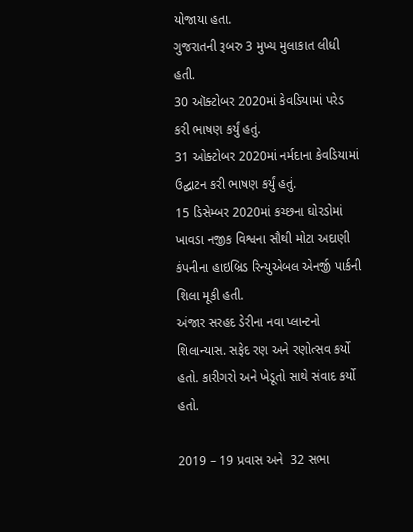યોજાયા હતા.
ગુજરાતની રૂબરુ 3 મુખ્ય મુલાકાત લીધી હતી.
30 ઑક્ટોબર 2020માં કેવડિયામાં પરેડ કરી ભાષણ કર્યું હતું.
31 ઓક્ટોબર 2020માં નર્મદાના કેવડિયામાં ઉદ્ઘાટન કરી ભાષણ કર્યું હતું.
15 ડિસેમ્બર 2020માં કચ્છના ઘોરડોમાં ખાવડા નજીક વિશ્વના સૌથી મોટા અદાણી કંપનીના હાઇબ્રિડ રિન્યુએબલ એનર્જી પાર્કની શિલા મૂકી હતી.
અંજાર સરહદ ડેરીના નવા પ્લાન્ટનો શિલાન્યાસ. સફેદ રણ અને રણોત્સવ કર્યો હતો. કારીગરો અને ખેડૂતો સાથે સંવાદ કર્યો હતો.

2019 – 19 પ્રવાસ અને  32 સભા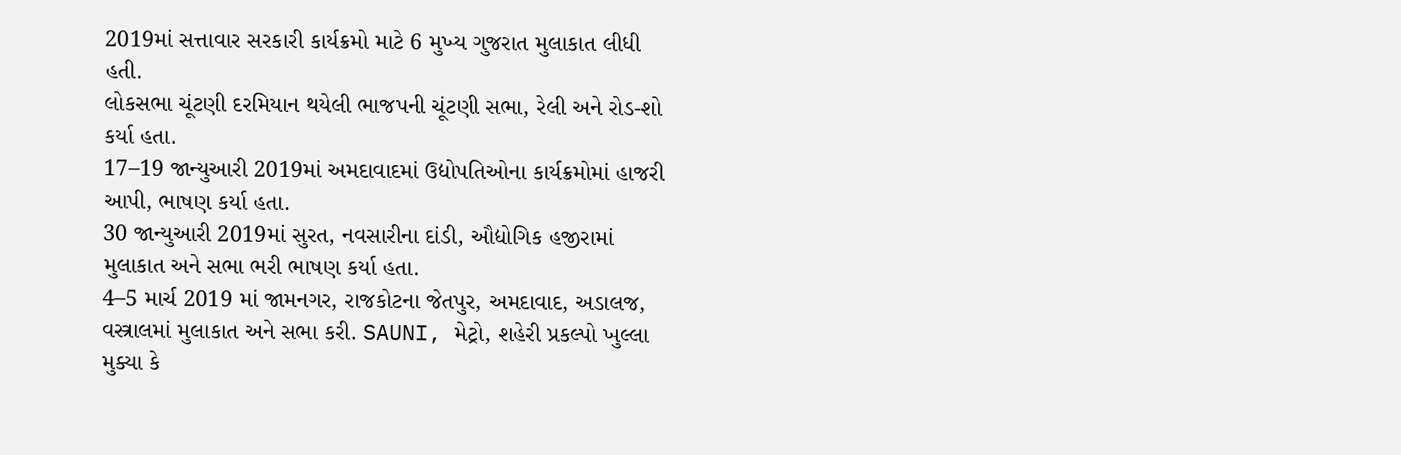2019માં સત્તાવાર સરકારી કાર્યક્રમો માટે 6 મુખ્ય ગુજરાત મુલાકાત લીધી હતી.
લોકસભા ચૂંટણી દરમિયાન થયેલી ભાજપની ચૂંટણી સભા, રેલી અને રોડ-શો કર્યા હતા.
17–19 જાન્યુઆરી 2019માં અમદાવાદમાં ઉદ્યોપતિઓના કાર્યક્રમોમાં હાજરી આપી, ભાષણ કર્યા હતા.
30 જાન્યુઆરી 2019માં સુરત, નવસારીના દાંડી, ઔદ્યોગિક હજીરામાં મુલાકાત અને સભા ભરી ભાષણ કર્યા હતા.
4–5 માર્ચ 2019 માં જામનગર, રાજકોટના જેતપુર, અમદાવાદ, અડાલજ, વસ્ત્રાલમાં મુલાકાત અને સભા કરી. SAUNI, મેટ્રો, શહેરી પ્રકલ્પો ખુલ્લા મુક્યા કે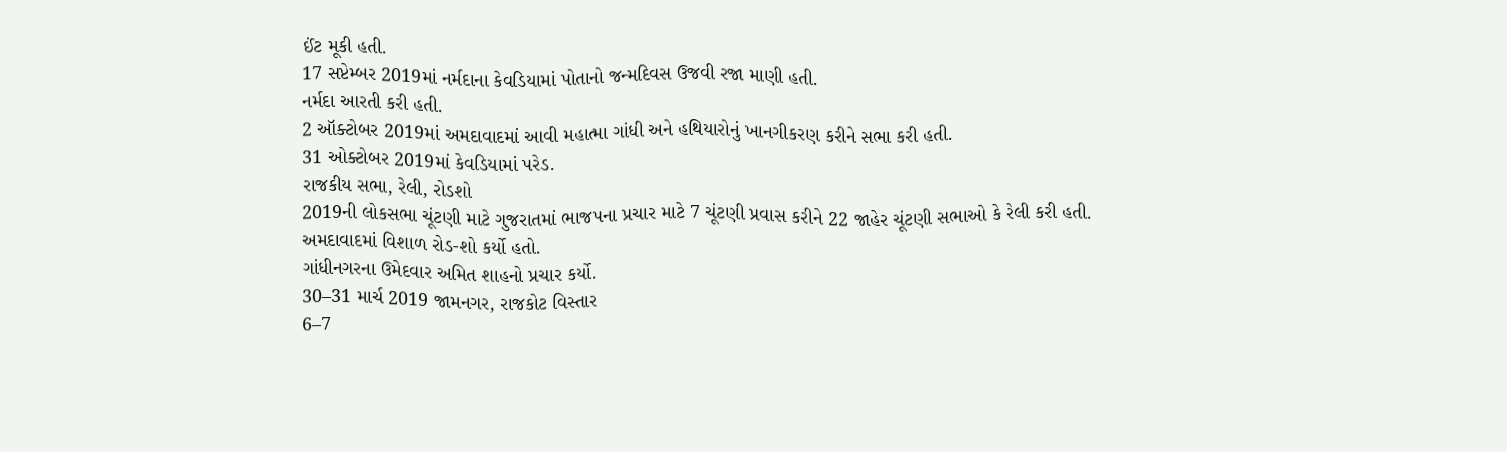ઈંટ મૂકી હતી.
17 સપ્ટેમ્બર 2019માં નર્મદાના કેવડિયામાં પોતાનો જન્મદિવસ ઉજવી રજા માણી હતી.
નર્મદા આરતી કરી હતી.
2 ઑક્ટોબર 2019માં અમદાવાદમાં આવી મહાત્મા ગાંધી અને હથિયારોનું ખાનગીકરણ કરીને સભા કરી હતી.
31 ઓક્ટોબર 2019માં કેવડિયામાં પરેડ.
રાજકીય સભા, રેલી, રોડશો
2019ની લોકસભા ચૂંટણી માટે ગુજરાતમાં ભાજપના પ્રચાર માટે 7 ચૂંટણી પ્રવાસ કરીને 22 જાહેર ચૂંટણી સભાઓ કે રેલી કરી હતી.
અમદાવાદમાં વિશાળ રોડ-શો કર્યો હતો.
ગાંધીનગરના ઉમેદવાર અમિત શાહનો પ્રચાર કર્યો.
30–31 માર્ચ 2019 જામનગર, રાજકોટ વિસ્તાર
6–7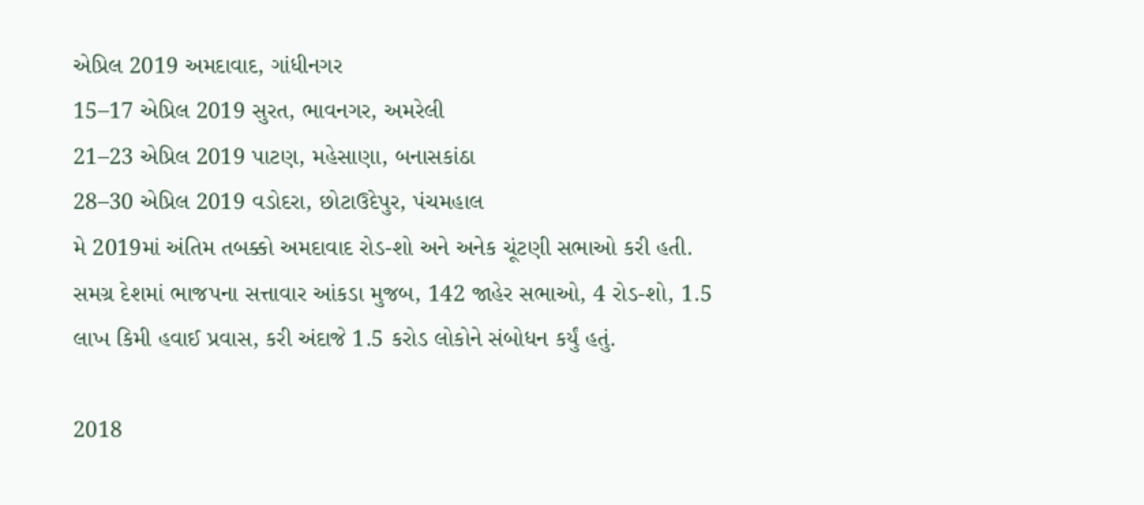એપ્રિલ 2019 અમદાવાદ, ગાંધીનગર
15–17 એપ્રિલ 2019 સુરત, ભાવનગર, અમરેલી
21–23 એપ્રિલ 2019 પાટણ, મહેસાણા, બનાસકાંઠા
28–30 એપ્રિલ 2019 વડોદરા, છોટાઉદેપુર, પંચમહાલ
મે 2019માં અંતિમ તબક્કો અમદાવાદ રોડ-શો અને અનેક ચૂંટણી સભાઓ કરી હતી.
સમગ્ર દેશમાં ભાજપના સત્તાવાર આંકડા મુજબ, 142 જાહેર સભાઓ, 4 રોડ-શો, 1.5 લાખ કિમી હવાઈ પ્રવાસ, કરી અંદાજે 1.5 કરોડ લોકોને સંબોધન કર્યું હતું.

2018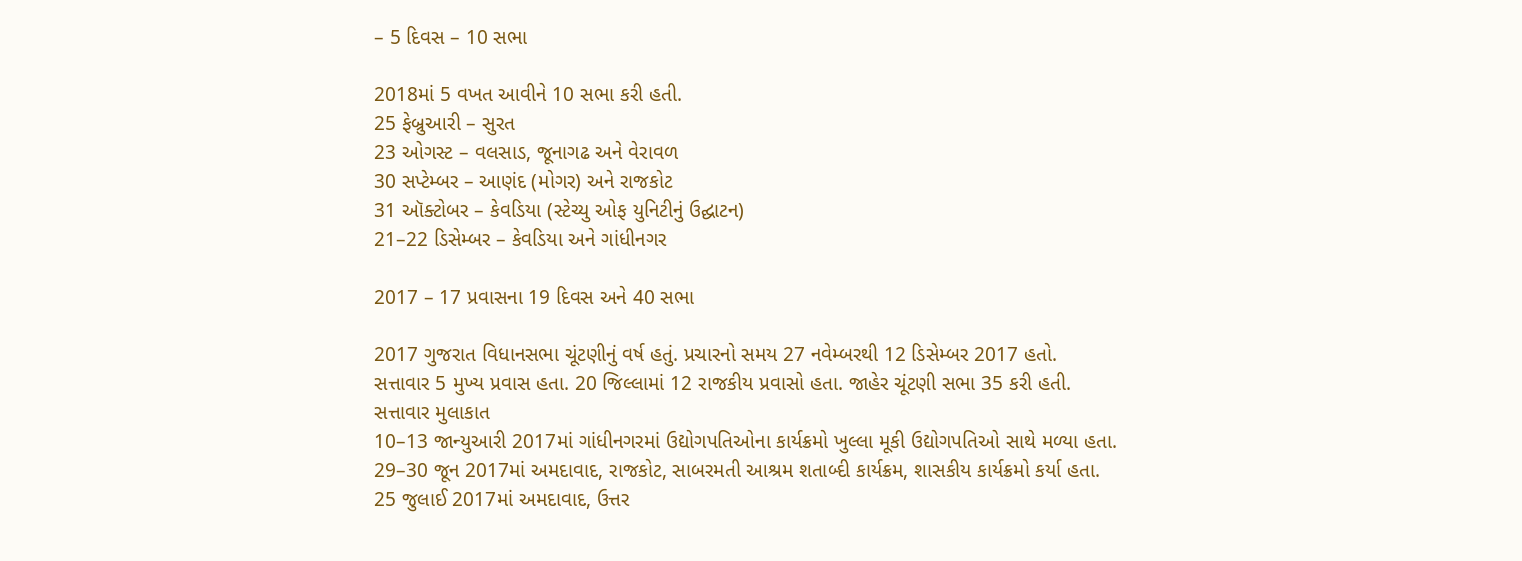– 5 દિવસ – 10 સભા

2018માં 5 વખત આવીને 10 સભા કરી હતી.
25 ફેબ્રુઆરી – સુરત
23 ઓગસ્ટ – વલસાડ, જૂનાગઢ અને વેરાવળ
30 સપ્ટેમ્બર – આણંદ (મોગર) અને રાજકોટ
31 ઑક્ટોબર – કેવડિયા (સ્ટેચ્યુ ઓફ યુનિટીનું ઉદ્ઘાટન)
21–22 ડિસેમ્બર – કેવડિયા અને ગાંધીનગર

2017 – 17 પ્રવાસના 19 દિવસ અને 40 સભા

2017 ગુજરાત વિધાનસભા ચૂંટણીનું વર્ષ હતું. પ્રચારનો સમય 27 નવેમ્બરથી 12 ડિસેમ્બર 2017 હતો.
સત્તાવાર 5 મુખ્ય પ્રવાસ હતા. 20 જિલ્લામાં 12 રાજકીય પ્રવાસો હતા. જાહેર ચૂંટણી સભા 35 કરી હતી.
સત્તાવાર મુલાકાત
10–13 જાન્યુઆરી 2017માં ગાંધીનગરમાં ઉદ્યોગપતિઓના કાર્યક્રમો ખુલ્લા મૂકી ઉદ્યોગપતિઓ સાથે મળ્યા હતા.
29–30 જૂન 2017માં અમદાવાદ, રાજકોટ, સાબરમતી આશ્રમ શતાબ્દી કાર્યક્રમ, શાસકીય કાર્યક્રમો કર્યા હતા.
25 જુલાઈ 2017માં અમદાવાદ, ઉત્તર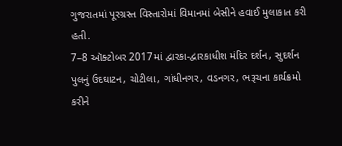ગુજરાતમાં પૂરગ્રસ્ત વિસ્તારોમાં વિમાનમાં બેસીને હવાઈ મુલાકાત કરી હતી.
7–8 ઑક્ટોબર 2017માં દ્વારકા-દ્વારકાધીશ મંદિર દર્શન, સુદર્શન પુલનું ઉદઘાટન, ચોટીલા, ગાંધીનગર, વડનગર, ભરૂચના કાર્યક્રમો કરીને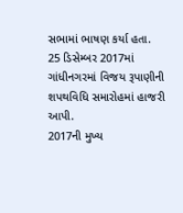સભામાં ભાષણ કર્યા હતા.
25 ડિસેમ્બર 2017માં ગાંધીનગરમાં વિજય રૂપાણીની શપથવિધિ સમારોહમાં હાજરી આપી.
2017ની મુખ્ય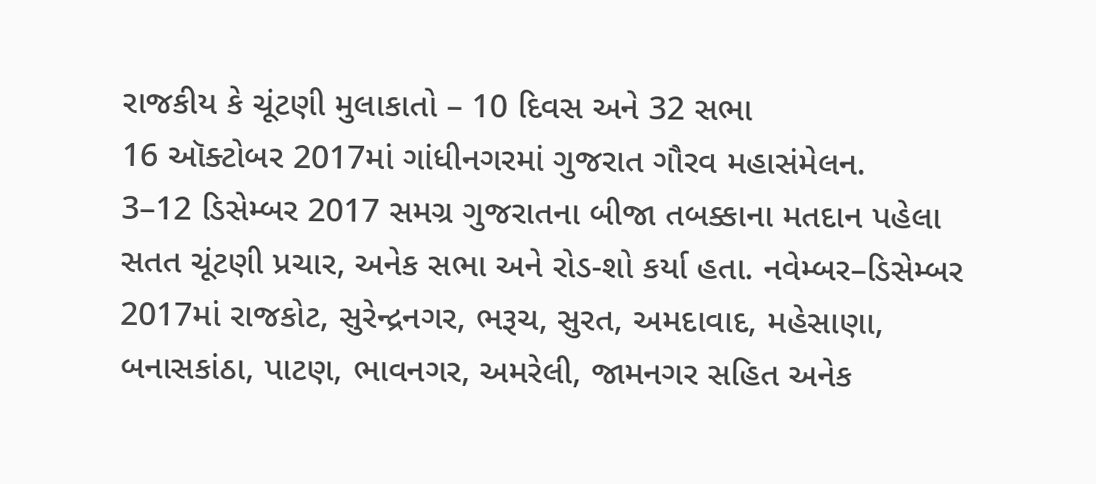રાજકીય કે ચૂંટણી મુલાકાતો – 10 દિવસ અને 32 સભા
16 ઑક્ટોબર 2017માં ગાંધીનગરમાં ગુજરાત ગૌરવ મહાસંમેલન.
3–12 ડિસેમ્બર 2017 સમગ્ર ગુજરાતના બીજા તબક્કાના મતદાન પહેલા સતત ચૂંટણી પ્રચાર, અનેક સભા અને રોડ-શો કર્યા હતા. નવેમ્બર–ડિસેમ્બર 2017માં રાજકોટ, સુરેન્દ્રનગર, ભરૂચ, સુરત, અમદાવાદ, મહેસાણા, બનાસકાંઠા, પાટણ, ભાવનગર, અમરેલી, જામનગર સહિત અનેક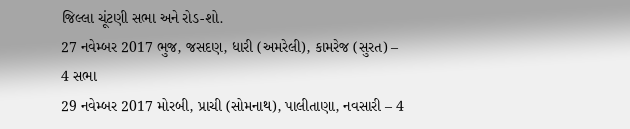જિલ્લા ચૂંટણી સભા અને રોડ-શો.
27 નવેમ્બર 2017 ભુજ, જસદણ, ધારી (અમરેલી), કામરેજ (સુરત) – 4 સભા
29 નવેમ્બર 2017 મોરબી, પ્રાચી (સોમનાથ), પાલીતાણા, નવસારી – 4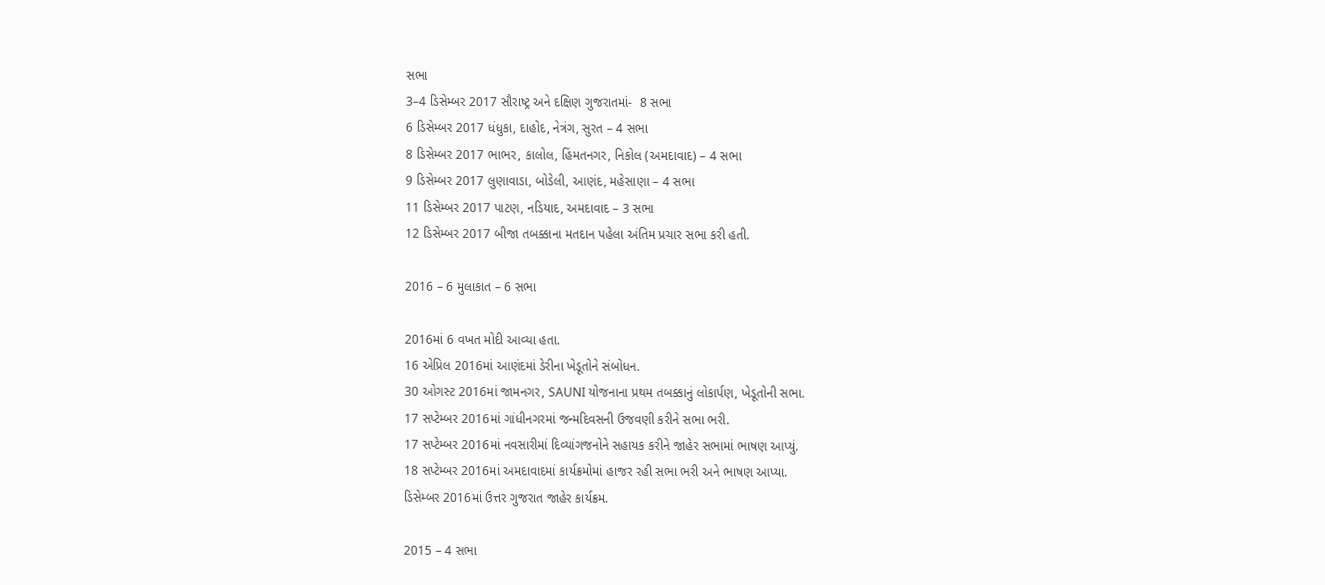સભા
3–4 ડિસેમ્બર 2017 સૌરાષ્ટ્ર અને દક્ષિણ ગુજરાતમાં-  8 સભા
6 ડિસેમ્બર 2017 ધંધુકા, દાહોદ, નેત્રંગ, સુરત – 4 સભા
8 ડિસેમ્બર 2017 ભાભર, કાલોલ, હિંમતનગર, નિકોલ (અમદાવાદ) – 4 સભા
9 ડિસેમ્બર 2017 લુણાવાડા, બોડેલી, આણંદ, મહેસાણા – 4 સભા
11 ડિસેમ્બર 2017 પાટણ, નડિયાદ, અમદાવાદ – 3 સભા
12 ડિસેમ્બર 2017 બીજા તબક્કાના મતદાન પહેલા અંતિમ પ્રચાર સભા કરી હતી.

2016 – 6 મુલાકાત – 6 સભા

2016માં 6 વખત મોદી આવ્યા હતા.
16 એપ્રિલ 2016માં આણંદમાં ડેરીના ખેડૂતોને સંબોધન.
30 ઓગસ્ટ 2016માં જામનગર, SAUNI યોજનાના પ્રથમ તબક્કાનું લોકાર્પણ, ખેડૂતોની સભા.
17 સપ્ટેમ્બર 2016માં ગાંધીનગરમાં જન્મદિવસની ઉજવણી કરીને સભા ભરી.
17 સપ્ટેમ્બર 2016માં નવસારીમાં દિવ્યાંગજનોને સહાયક કરીને જાહેર સભામાં ભાષણ આપ્યું.
18 સપ્ટેમ્બર 2016માં અમદાવાદમાં કાર્યક્રમોમાં હાજર રહી સભા ભરી અને ભાષણ આપ્યા.
ડિસેમ્બર 2016માં ઉત્તર ગુજરાત જાહેર કાર્યક્રમ.

2015 – 4 સભા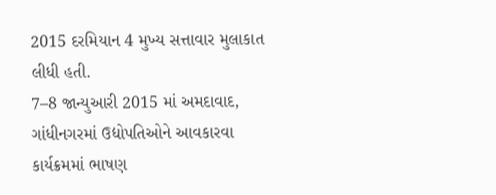2015 દરમિયાન 4 મુખ્ય સત્તાવાર મુલાકાત લીધી હતી.
7–8 જાન્યુઆરી 2015 માં અમદાવાદ, ગાંધીનગરમાં ઉદ્યોપતિઓને આવકારવા કાર્યક્રમમાં ભાષણ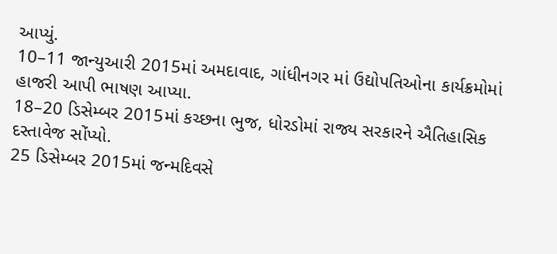આપ્યું.
10–11 જાન્યુઆરી 2015માં અમદાવાદ, ગાંધીનગર માં ઉદ્યોપતિઓના કાર્યક્રમોમાં હાજરી આપી ભાષણ આપ્યા.
18–20 ડિસેમ્બર 2015માં કચ્છના ભુજ, ધોરડોમાં રાજ્ય સરકારને ઐતિહાસિક દસ્તાવેજ સોંપ્યો.
25 ડિસેમ્બર 2015માં જન્મદિવસે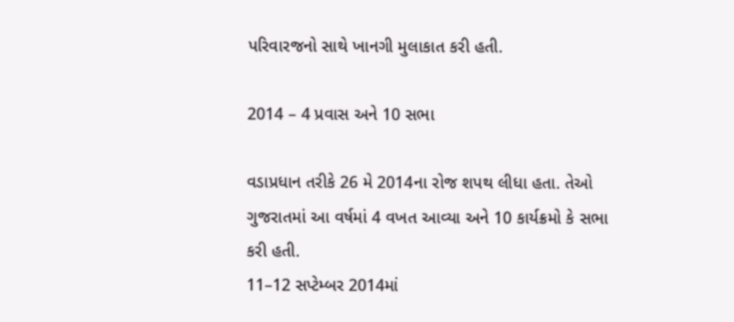પરિવારજનો સાથે ખાનગી મુલાકાત કરી હતી.

2014 – 4 પ્રવાસ અને 10 સભા

વડાપ્રધાન તરીકે 26 મે 2014ના રોજ શપથ લીધા હતા. તેઓ ગુજરાતમાં આ વર્ષમાં 4 વખત આવ્યા અને 10 કાર્યક્રમો કે સભા કરી હતી.
11–12 સપ્ટેમ્બર 2014માં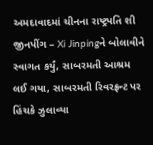અમદાવાદમાં ચીનના રાષ્ટ્રપતિ શી જીનપીંગ – Xi Jinpingને બોલાવીને  સ્વાગત કર્યું, સાબરમતી આશ્રમ લઈ ગયા, સાબરમતી રિવરફ્રન્ટ પર હિંચકે ઝુલાવ્યા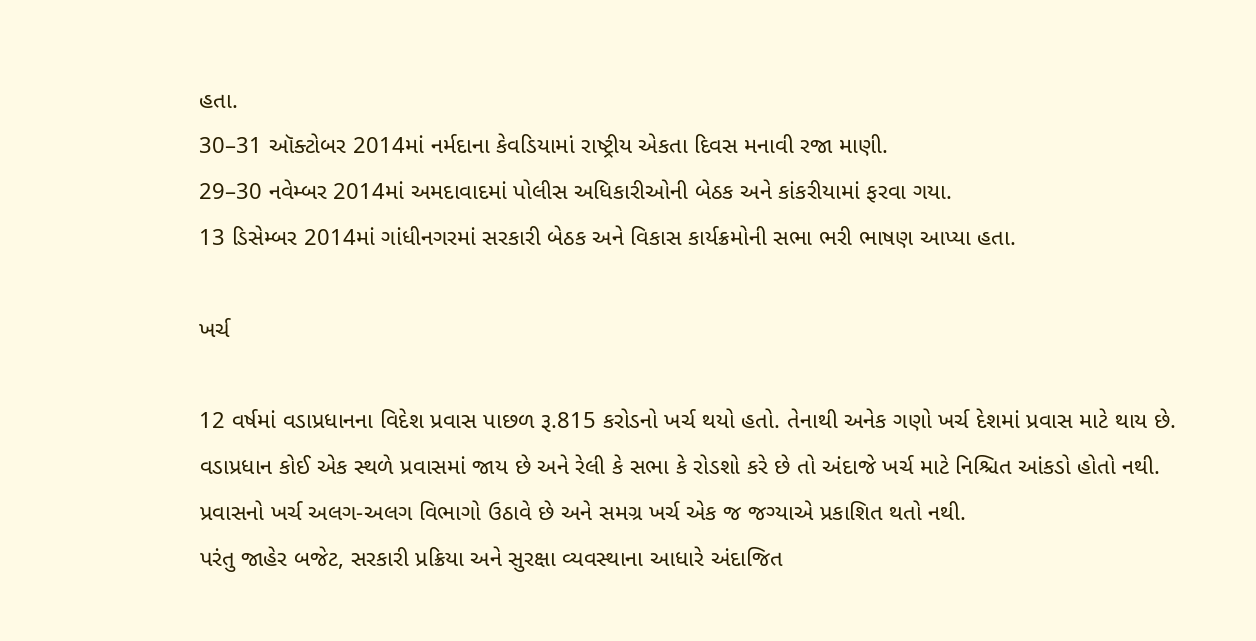હતા.
30–31 ઑક્ટોબર 2014માં નર્મદાના કેવડિયામાં રાષ્ટ્રીય એકતા દિવસ મનાવી રજા માણી.
29–30 નવેમ્બર 2014માં અમદાવાદમાં પોલીસ અધિકારીઓની બેઠક અને કાંકરીયામાં ફરવા ગયા.
13 ડિસેમ્બર 2014માં ગાંધીનગરમાં સરકારી બેઠક અને વિકાસ કાર્યક્રમોની સભા ભરી ભાષણ આપ્યા હતા.

ખર્ચ

12 વર્ષમાં વડાપ્રધાનના વિદેશ પ્રવાસ પાછળ રૂ.815 કરોડનો ખર્ચ થયો હતો. તેનાથી અનેક ગણો ખર્ચ દેશમાં પ્રવાસ માટે થાય છે.
વડાપ્રધાન કોઈ એક સ્થળે પ્રવાસમાં જાય છે અને રેલી કે સભા કે રોડશો કરે છે તો અંદાજે ખર્ચ માટે નિશ્ચિત આંકડો હોતો નથી. પ્રવાસનો ખર્ચ અલગ-અલગ વિભાગો ઉઠાવે છે અને સમગ્ર ખર્ચ એક જ જગ્યાએ પ્રકાશિત થતો નથી.
પરંતુ જાહેર બજેટ, સરકારી પ્રક્રિયા અને સુરક્ષા વ્યવસ્થાના આધારે અંદાજિત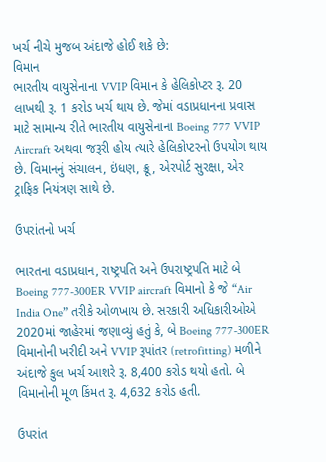ખર્ચ નીચે મુજબ અંદાજે હોઈ શકે છે:
વિમાન
ભારતીય વાયુસેનાના VVIP વિમાન કે હેલિકોપ્ટર રૂ. 20 લાખથી રૂ. 1 કરોડ ખર્ચ થાય છે. જેમાં વડાપ્રધાનના પ્રવાસ માટે સામાન્ય રીતે ભારતીય વાયુસેનાના Boeing 777 VVIP Aircraft અથવા જરૂરી હોય ત્યારે હેલિકોપ્ટરનો ઉપયોગ થાય છે. વિમાનનું સંચાલન, ઇંધણ, ક્રૂ, એરપોર્ટ સુરક્ષા, એર ટ્રાફિક નિયંત્રણ સાથે છે.

ઉપરાંતનો ખર્ચ

ભારતના વડાપ્રધાન, રાષ્ટ્રપતિ અને ઉપરાષ્ટ્રપતિ માટે બે Boeing 777-300ER VVIP aircraft વિમાનો કે જે “Air India One” તરીકે ઓળખાય છે. સરકારી અધિકારીઓએ 2020માં જાહેરમાં જણાવ્યું હતું કે, બે Boeing 777-300ER વિમાનોની ખરીદી અને VVIP રૂપાંતર (retrofitting) મળીને અંદાજે કુલ ખર્ચ આશરે રૂ. 8,400 કરોડ થયો હતો. બે વિમાનોની મૂળ કિંમત રૂ. 4,632 કરોડ હતી.

ઉપરાંત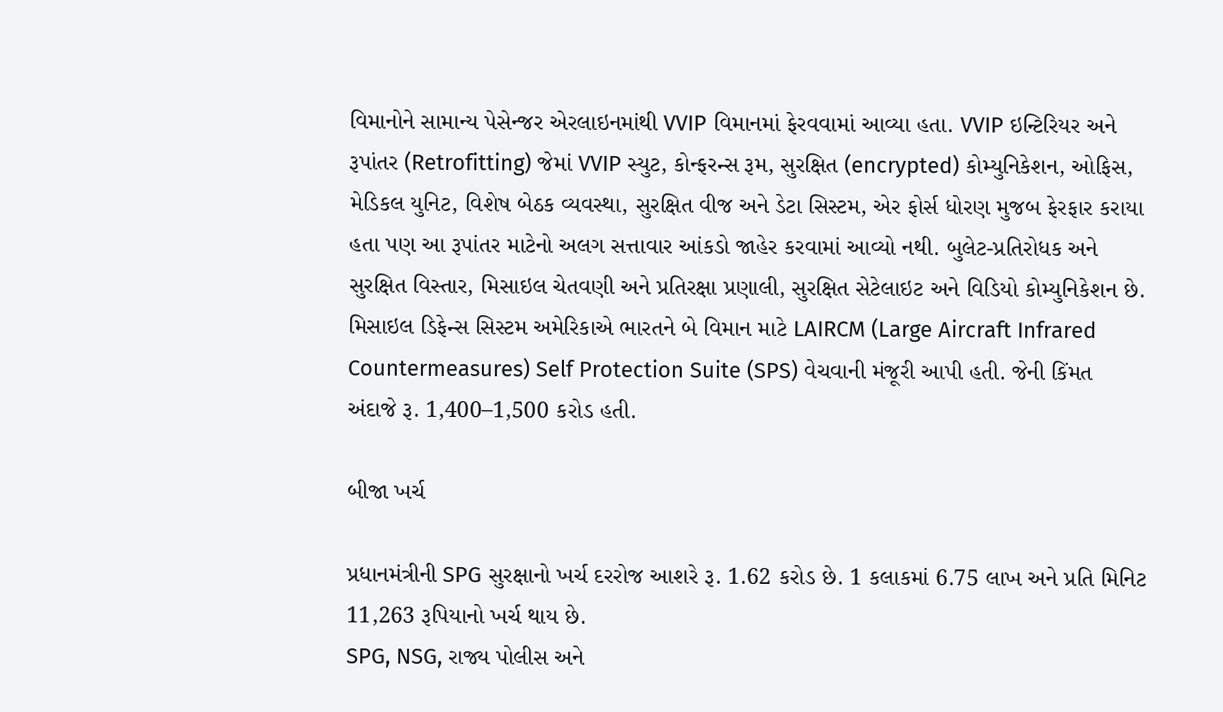વિમાનોને સામાન્ય પેસેન્જર એરલાઇનમાંથી VVIP વિમાનમાં ફેરવવામાં આવ્યા હતા. VVIP ઇન્ટિરિયર અને રૂપાંતર (Retrofitting) જેમાં VVIP સ્યુટ, કોન્ફરન્સ રૂમ, સુરક્ષિત (encrypted) કોમ્યુનિકેશન, ઓફિસ, મેડિકલ યુનિટ, વિશેષ બેઠક વ્યવસ્થા, સુરક્ષિત વીજ અને ડેટા સિસ્ટમ, એર ફોર્સ ધોરણ મુજબ ફેરફાર કરાયા હતા પણ આ રૂપાંતર માટેનો અલગ સત્તાવાર આંકડો જાહેર કરવામાં આવ્યો નથી. બુલેટ-પ્રતિરોધક અને સુરક્ષિત વિસ્તાર, મિસાઇલ ચેતવણી અને પ્રતિરક્ષા પ્રણાલી, સુરક્ષિત સેટેલાઇટ અને વિડિયો કોમ્યુનિકેશન છે.
મિસાઇલ ડિફેન્સ સિસ્ટમ અમેરિકાએ ભારતને બે વિમાન માટે LAIRCM (Large Aircraft Infrared Countermeasures) Self Protection Suite (SPS) વેચવાની મંજૂરી આપી હતી. જેની કિંમત અંદાજે રૂ. 1,400–1,500 કરોડ હતી.

બીજા ખર્ચ

પ્રધાનમંત્રીની SPG સુરક્ષાનો ખર્ચ દરરોજ આશરે રૂ. 1.62 કરોડ છે. 1 કલાકમાં 6.75 લાખ અને પ્રતિ મિનિટ 11,263 રૂપિયાનો ખર્ચ થાય છે.
SPG, NSG, રાજ્ય પોલીસ અને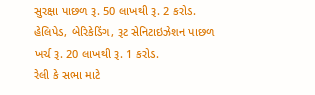સુરક્ષા પાછળ રૂ. 50 લાખથી રૂ. 2 કરોડ.
હેલિપેડ, બેરિકેડિંગ, રૂટ સેનિટાઇઝેશન પાછળ ખર્ચ રૂ. 20 લાખથી રૂ. 1 કરોડ.
રેલી કે સભા માટે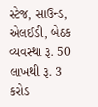સ્ટેજ, સાઉન્ડ, એલઈડી, બેઠક વ્યવસ્થા રૂ. 50 લાખથી રૂ. 3 કરોડ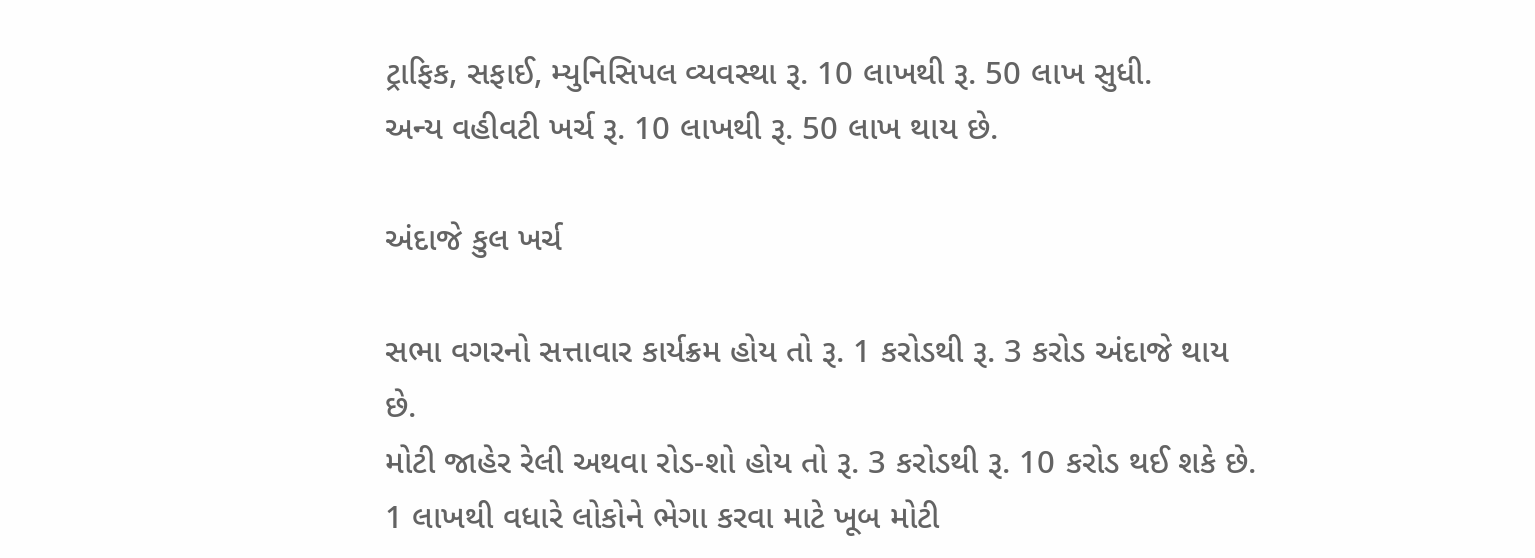ટ્રાફિક, સફાઈ, મ્યુનિસિપલ વ્યવસ્થા રૂ. 10 લાખથી રૂ. 50 લાખ સુધી.
અન્ય વહીવટી ખર્ચ રૂ. 10 લાખથી રૂ. 50 લાખ થાય છે.

અંદાજે કુલ ખર્ચ

સભા વગરનો સત્તાવાર કાર્યક્રમ હોય તો રૂ. 1 કરોડથી રૂ. 3 કરોડ અંદાજે થાય છે.
મોટી જાહેર રેલી અથવા રોડ-શો હોય તો રૂ. 3 કરોડથી રૂ. 10 કરોડ થઈ શકે છે.
1 લાખથી વધારે લોકોને ભેગા કરવા માટે ખૂબ મોટી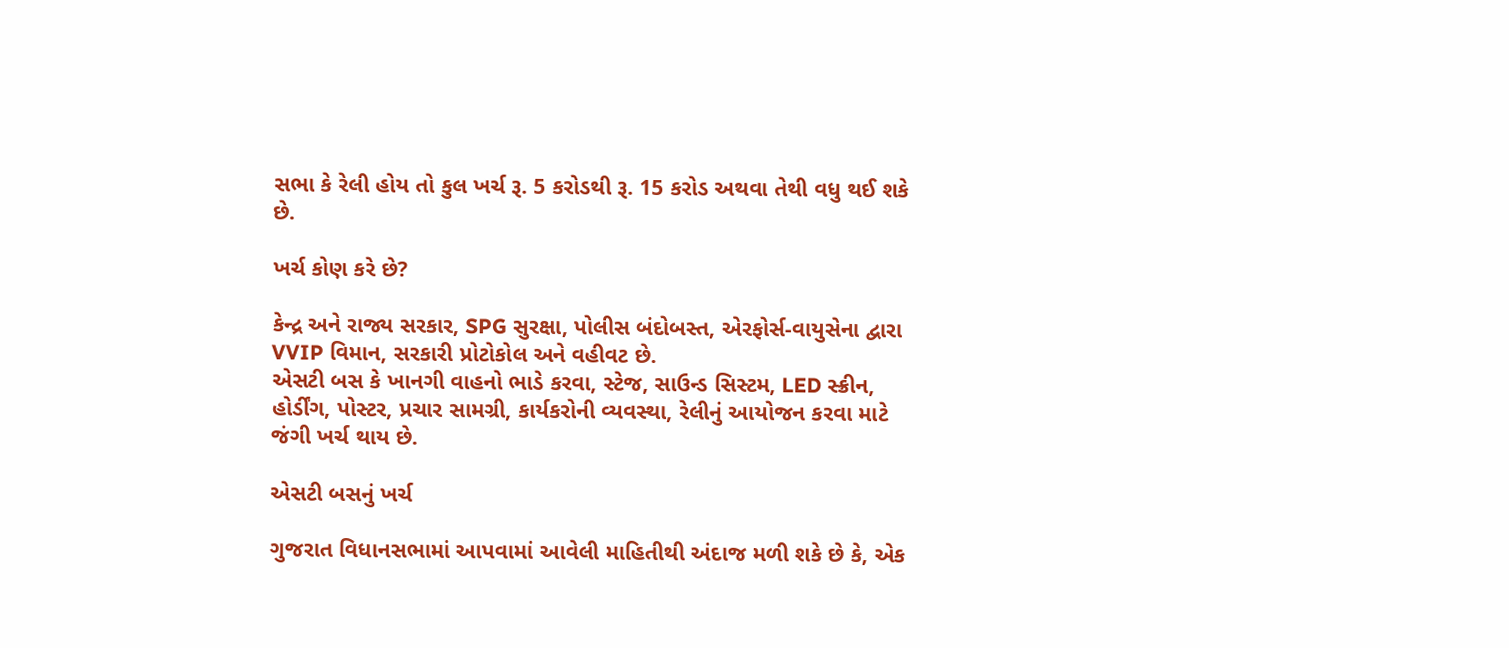સભા કે રેલી હોય તો કુલ ખર્ચ રૂ. 5 કરોડથી રૂ. 15 કરોડ અથવા તેથી વધુ થઈ શકે છે.

ખર્ચ કોણ કરે છે?

કેન્દ્ર અને રાજ્ય સરકાર, SPG સુરક્ષા, પોલીસ બંદોબસ્ત, એરફોર્સ-વાયુસેના દ્વારા VVIP વિમાન, સરકારી પ્રોટોકોલ અને વહીવટ છે.
એસટી બસ કે ખાનગી વાહનો ભાડે કરવા, સ્ટેજ, સાઉન્ડ સિસ્ટમ, LED સ્ક્રીન, હોર્ડીંગ, પોસ્ટર, પ્રચાર સામગ્રી, કાર્યકરોની વ્યવસ્થા, રેલીનું આયોજન કરવા માટે જંગી ખર્ચ થાય છે.

એસટી બસનું ખર્ચ

ગુજરાત વિધાનસભામાં આપવામાં આવેલી માહિતીથી અંદાજ મળી શકે છે કે, એક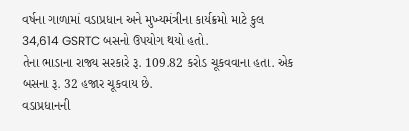વર્ષના ગાળામાં વડાપ્રધાન અને મુખ્યમંત્રીના કાર્યક્રમો માટે કુલ 34,614 GSRTC બસનો ઉપયોગ થયો હતો.
તેના ભાડાના રાજ્ય સરકારે રૂ. 109.82 કરોડ ચૂકવવાના હતા. એક બસના રૂ. 32 હજાર ચૂકવાય છે.
વડાપ્રધાનની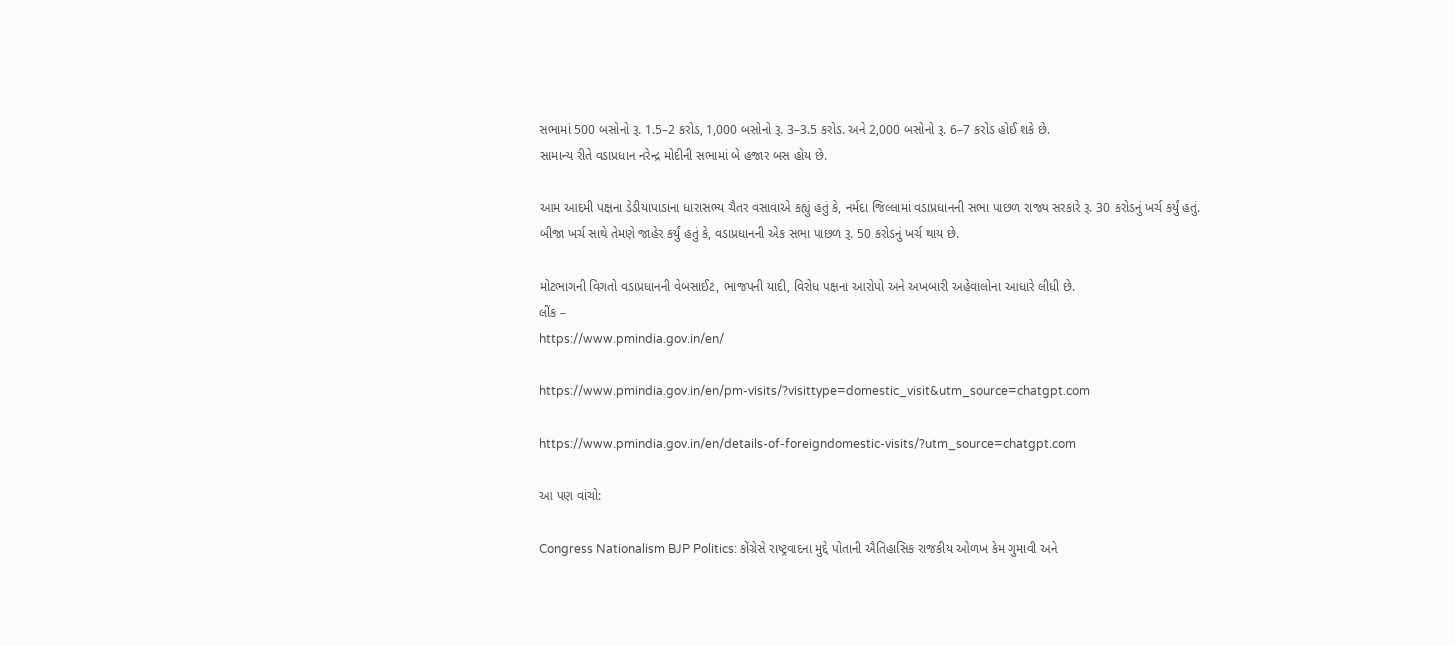સભામાં 500 બસોનો રૂ. 1.5–2 કરોડ, 1,000 બસોનો રૂ. 3–3.5 કરોડ. અને 2,000 બસોનો રૂ. 6–7 કરોડ હોઈ શકે છે.
સામાન્ય રીતે વડાપ્રધાન નરેન્દ્ર મોદીની સભામાં બે હજાર બસ હોય છે.

આમ આદમી પક્ષના ડેડીયાપાડાના ધારાસભ્ય ચૈતર વસાવાએ કહ્યું હતું કે, નર્મદા જિલ્લામાં વડાપ્રધાનની સભા પાછળ રાજ્ય સરકારે રૂ. 30 કરોડનું ખર્ચ કર્યું હતું. બીજા ખર્ચ સાથે તેમણે જાહેર કર્યું હતું કે, વડાપ્રધાનની એક સભા પાછળ રૂ. 50 કરોડનું ખર્ચ થાય છે.

મોટભાગની વિગતો વડાપ્રધાનની વેબસાઈટ, ભાજપની યાદી, વિરોધ પક્ષના આરોપો અને અખબારી અહેવાલોના આધારે લીધી છે.
લીંક –
https://www.pmindia.gov.in/en/

https://www.pmindia.gov.in/en/pm-visits/?visittype=domestic_visit&utm_source=chatgpt.com

https://www.pmindia.gov.in/en/details-of-foreigndomestic-visits/?utm_source=chatgpt.com

આ પણ વાંચો:

Congress Nationalism BJP Politics: કોંગ્રેસે રાષ્ટ્રવાદના મુદ્દે પોતાની ઐતિહાસિક રાજકીય ઓળખ કેમ ગુમાવી અને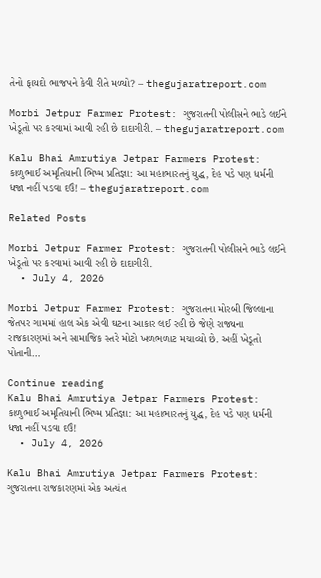તેનો ફાયદો ભાજપને કેવી રીતે મળ્યો? – thegujaratreport.com

Morbi Jetpur Farmer Protest: ગુજરાતની પોલીસને ભાડે લઈને ખેડૂતો પર કરવામાં આવી રહી છે દાદાગીરી. – thegujaratreport.com

Kalu Bhai Amrutiya Jetpar Farmers Protest: કાળુભાઈ અમૃતિયાની ભિષ્મ પ્રતિજ્ઞા: આ મહાભારતનું યુદ્ધ, દેહ પડે પણ ધર્મની ધજા નહીં પડવા દઉં! – thegujaratreport.com

Related Posts

Morbi Jetpur Farmer Protest: ગુજરાતની પોલીસને ભાડે લઈને ખેડૂતો પર કરવામાં આવી રહી છે દાદાગીરી.
  • July 4, 2026

Morbi Jetpur Farmer Protest: ગુજરાતના મોરબી જિલ્લાના જેતપર ગામમાં હાલ એક એવી ઘટના આકાર લઈ રહી છે જેણે રાજ્યના રાજકારણમાં અને સામાજિક સ્તરે મોટો ખળભળાટ મચાવ્યો છે. અહીં ખેડૂતો પોતાની…

Continue reading
Kalu Bhai Amrutiya Jetpar Farmers Protest: કાળુભાઈ અમૃતિયાની ભિષ્મ પ્રતિજ્ઞા: આ મહાભારતનું યુદ્ધ, દેહ પડે પણ ધર્મની ધજા નહીં પડવા દઉં!
  • July 4, 2026

Kalu Bhai Amrutiya Jetpar Farmers Protest: ગુજરાતના રાજકારણમાં એક અત્યંત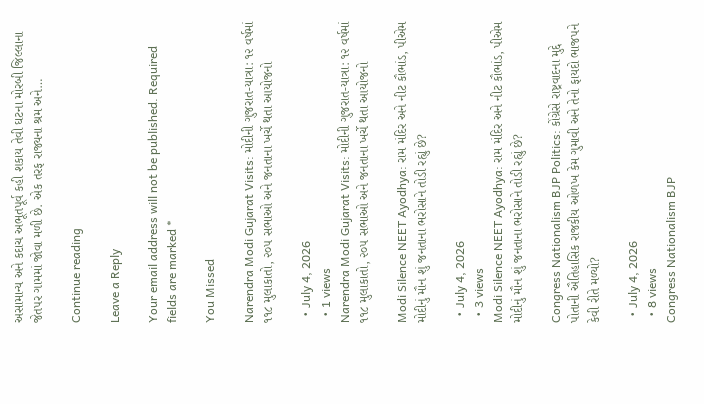અસામાન્ય અને કદાચ અભૂતપૂર્વ કહી શકાય તેવી ઘટના મોરબી જિલ્લાના જેતપર ગામમાં જોવા મળી છે. એક તરફ રાજ્યના શ્રમ અને…

Continue reading

Leave a Reply

Your email address will not be published. Required fields are marked *

You Missed

Narendra Modi Gujarat Visits: મોદીની ગુજરાત-યાત્રા: ૧૨ વર્ષમાં ૧૧૮ મુલાકાતો, ૨૦૫ સભાઓ અને જનતાના ખર્ચે થતા આયોજનો

  • July 4, 2026
  • 1 views
Narendra Modi Gujarat Visits: મોદીની ગુજરાત-યાત્રા: ૧૨ વર્ષમાં ૧૧૮ મુલાકાતો, ૨૦૫ સભાઓ અને જનતાના ખર્ચે થતા આયોજનો

Modi Silence NEET Ayodhya: રામ મંદિર અને નીટ કૌભાંડ, પીએમ મોદીનું મૌન શું જનતાના ભરોસાને તોડી રહ્યું છે?

  • July 4, 2026
  • 3 views
Modi Silence NEET Ayodhya: રામ મંદિર અને નીટ કૌભાંડ, પીએમ મોદીનું મૌન શું જનતાના ભરોસાને તોડી રહ્યું છે?

Congress Nationalism BJP Politics: કોંગ્રેસે રાષ્ટ્રવાદના મુદ્દે પોતાની ઐતિહાસિક રાજકીય ઓળખ કેમ ગુમાવી અને તેનો ફાયદો ભાજપને કેવી રીતે મળ્યો?

  • July 4, 2026
  • 8 views
Congress Nationalism BJP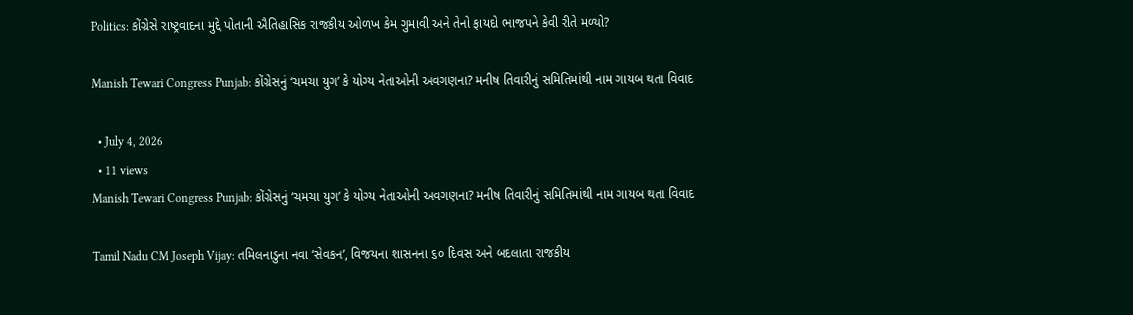Politics: કોંગ્રેસે રાષ્ટ્રવાદના મુદ્દે પોતાની ઐતિહાસિક રાજકીય ઓળખ કેમ ગુમાવી અને તેનો ફાયદો ભાજપને કેવી રીતે મળ્યો?

Manish Tewari Congress Punjab: કોંગ્રેસનું ‘ચમચા યુગ’ કે યોગ્ય નેતાઓની અવગણના? મનીષ તિવારીનું સમિતિમાંથી નામ ગાયબ થતા વિવાદ

  • July 4, 2026
  • 11 views
Manish Tewari Congress Punjab: કોંગ્રેસનું ‘ચમચા યુગ’ કે યોગ્ય નેતાઓની અવગણના? મનીષ તિવારીનું સમિતિમાંથી નામ ગાયબ થતા વિવાદ

Tamil Nadu CM Joseph Vijay: તમિલનાડુના નવા ‘સેવકન’, વિજયના શાસનના ૬૦ દિવસ અને બદલાતા રાજકીય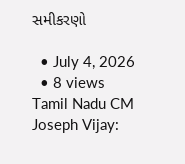સમીકરણો

  • July 4, 2026
  • 8 views
Tamil Nadu CM Joseph Vijay: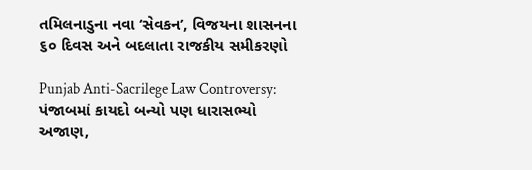તમિલનાડુના નવા ‘સેવકન’, વિજયના શાસનના ૬૦ દિવસ અને બદલાતા રાજકીય સમીકરણો

Punjab Anti-Sacrilege Law Controversy: પંજાબમાં કાયદો બન્યો પણ ધારાસભ્યો અજાણ,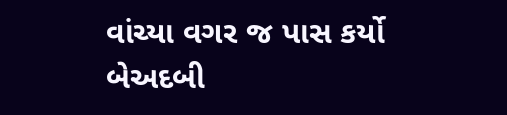વાંચ્યા વગર જ પાસ કર્યો બેઅદબી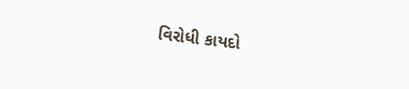વિરોધી કાયદો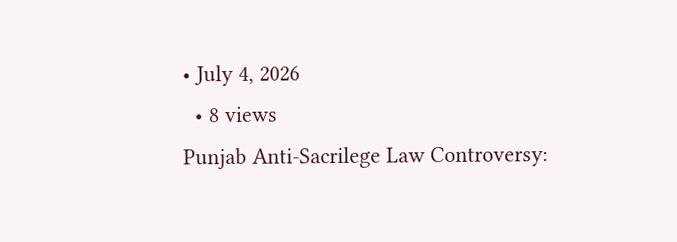• July 4, 2026
  • 8 views
Punjab Anti-Sacrilege Law Controversy: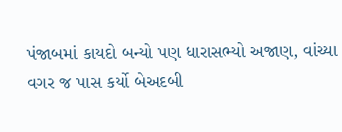પંજાબમાં કાયદો બન્યો પણ ધારાસભ્યો અજાણ, વાંચ્યા વગર જ પાસ કર્યો બેઅદબી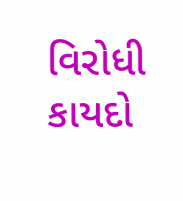વિરોધી કાયદો